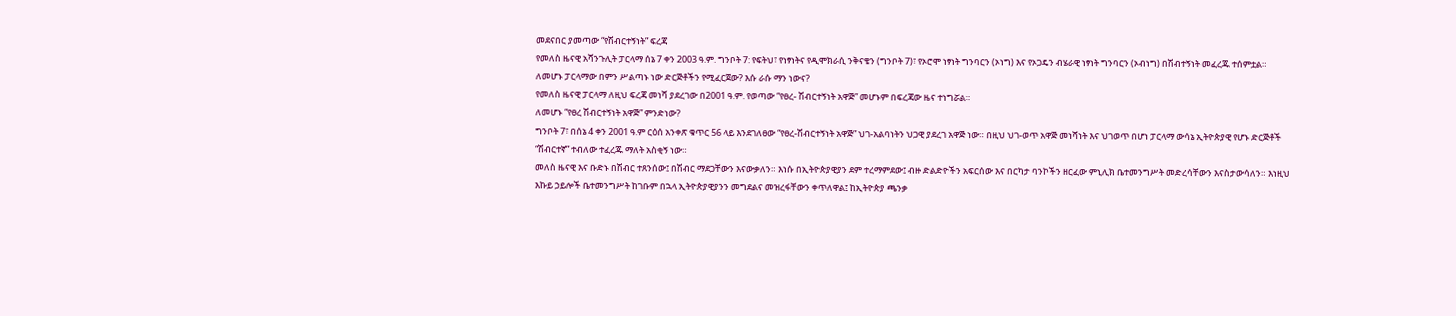መደናበር ያመጣው “የሽብርተኝነት” ፍረጃ
የመለስ ዜናዊ አሻንጉሊት ፓርላማ ሰኔ 7 ቀን 2003 ዓ.ም. ግንቦት 7: የፍትህ፣ የነፃነትና የዲሞክራሲ ንቅናቄን (ግንቦት 7)፣ የኦሮሞ ነፃነት ግንባርን (ኦነግ) እና የኦጋዴን ብሄራዊ ነፃነት ግንባርን (ኦብነግ) በሽብተኝነት መፈረጁ ተሰምቷል።
ለመሆኑ ፓርላማው በምን ሥልጣኑ ነው ድርጅቶችን የሚፈርጀው? እሱ ራሱ ማን ነውና?
የመለስ ዜናዊ ፓርላማ ለዚህ ፍረጃ መነሻ ያደረገው በ2001 ዓ.ም. የወጣው “የፀረ- ሽብርተኝነት አዋጅ” መሆኑም በፍረጃው ዜና ተነግሯል።
ለመሆኑ “የፀረ ሽብርተኝነት አዋጅ” ምንድነው?
ግንቦት 7፣ በሰኔ 4 ቀን 2001 ዓ.ም ርዕሰ አንቀጽ ቁጥር 56 ላይ እንደገለፀው “የፀረ-ሽብርተኝነት አዋጅ” ህገ-አልባነትን ህጋዊ ያደረገ አዋጅ ነው። በዚህ ህገ-ወጥ አዋጅ መነሻነት እና ህገወጥ በሆነ ፓርላማ ውሳኔ ኢትዮጵያዊ የሆኑ ድርጅቶች “ሽብርተኛ” ተብለው ተፈረጁ ማለት አስቂኝ ነው።
መለስ ዜናዊ እና ቡድኑ በሽብር ተጸንሰው፤ በሽብር ማደጋቸውን እናውቃለን። እነሱ በኢትዮጵያዊያን ደም ተረማምደው፤ ብዙ ድልድዮችን አፍርሰው እና በርካታ ባንኮችን ዘርፈው ምኒሊክ ቤተመንግሥት መድረሳቸውን እናስታውሳለን። እነዚህ እኩይ ኃይሎች ቤተመንግሥት ከገቡም በኋላ ኢትዮጵያዊያንን መግደልና መዝረፋቸውን ቀጥለዋል፤ ከኢትዮጵያ ጫንቃ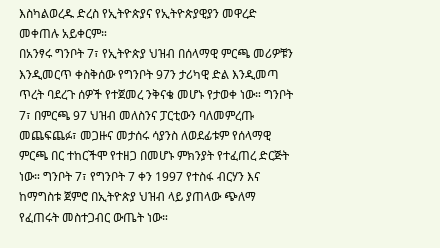እስካልወረዱ ድረስ የኢትዮጵያና የኢትዮጵያዊያን መዋረድ መቀጠሉ አይቀርም።
በአንፃሩ ግንቦት 7፣ የኢትዮጵያ ህዝብ በሰላማዊ ምርጫ መሪዎቹን እንዲመርጥ ቀስቅሰው የግንቦት 97ን ታሪካዊ ድል እንዲመጣ ጥረት ባደረጉ ሰዎች የተጀመረ ንቅናቄ መሆኑ የታወቀ ነው። ግንቦት 7፣ በምርጫ 97 ህዝብ መለስንና ፓርቲውን ባለመምረጡ መጨፍጨፉ፣ መጋዙና መታሰሩ ሳያንስ ለወደፊቱም የሰላማዊ ምርጫ በር ተከርችሞ የተዘጋ በመሆኑ ምክንያት የተፈጠረ ድርጅት ነው። ግንቦት 7፣ የግንቦት 7 ቀን 1997 የተስፋ ብርሃን እና ከማግስቱ ጀምሮ በኢትዮጵያ ህዝብ ላይ ያጠላው ጭለማ የፈጠሩት መስተጋብር ውጤት ነው።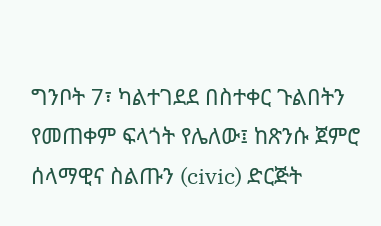ግንቦት 7፣ ካልተገደደ በስተቀር ጉልበትን የመጠቀም ፍላጎት የሌለው፤ ከጽንሱ ጀምሮ ሰላማዊና ስልጡን (civic) ድርጅት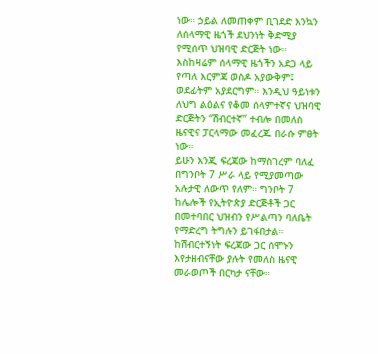ነው። ኃይል ለመጠቀም ቢገደድ እንኳን ለሰላማዊ ዜጎች ደህንነት ቅድሚያ የሚሰጥ ህዝባዊ ድርጅት ነው። እስከዛሬም ሰላማዊ ዜጎችን አደጋ ላይ የጣለ እርምጃ ወስዶ አያውቅም፤ ወደፊትም አያደርግም። እንዲህ ዓይነቱን ለህግ ልዕልና የቆመ ሰላምተኛና ህዝባዊ ድርጅትን “ሽብርተኛ” ተብሎ በመለስ ዜናዊና ፓርላማው መፈረጁ በራሱ ምፀት ነው።
ይሁን እንጂ ፍረጃው ከማስገረም ባለፈ በግንቦት 7 ሥራ ላይ የሚያመጣው አሉታዊ ለውጥ የለም። ግንቦት 7 ከሌሎች የኢትዮጵያ ድርጅቶች ጋር በመተባበር ህዝብን የሥልጣን ባለቤት የማድረግ ትግሉን ይገፋበታል።
ከሽብርተኝነት ፍረጃው ጋር ሰሞኑን እየታዘብናቸው ያሉት የመለስ ዜናዊ መራወጦች በርካታ ናቸው።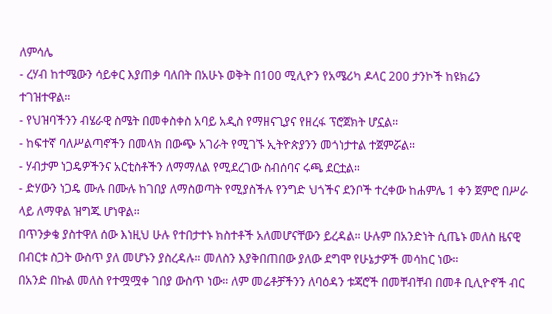ለምሳሌ
- ረሃብ ከተሜውን ሳይቀር እያጠቃ ባለበት በአሁኑ ወቅት በ100 ሚሊዮን የአሜሪካ ዶላር 200 ታንኮች ከዩክሬን ተገዝተዋል።
- የህዝባችንን ብሄራዊ ስሜት በመቀስቀስ አባይ አዲስ የማዘናጊያና የዘረፋ ፕሮጀክት ሆኗል።
- ከፍተኛ ባለሥልጣኖችን በመላክ በውጭ አገራት የሚገኙ ኢትዮጵያንን መጎነታተል ተጀምሯል።
- ሃብታም ነጋዴዎችንና አርቲስቶችን ለማማለል የሚደረገው ስብሰባና ሩጫ ደርቷል።
- ድሃውን ነጋዴ ሙሉ በሙሉ ከገበያ ለማስወጣት የሚያስችሉ የንግድ ህጎችና ደንቦች ተረቀው ከሐምሌ 1 ቀን ጀምሮ በሥራ ላይ ለማዋል ዝግጁ ሆነዋል።
በጥንቃቄ ያስተዋለ ሰው እነዚህ ሁሉ የተበታተኑ ክስተቶች አለመሆናቸውን ይረዳል። ሁሉም በአንድነት ሲጤኑ መለስ ዜናዊ በብርቱ ስጋት ውስጥ ያለ መሆኑን ያስረዳሉ። መለስን እያቅበጠበው ያለው ደግሞ የሁኔታዎች መሳከር ነው።
በአንድ በኩል መለስ የተሟሟቀ ገበያ ውስጥ ነው። ለም መሬቶቻችንን ለባዕዳን ቱጃሮች በመቸብቸብ በመቶ ቢሊዮኖች ብር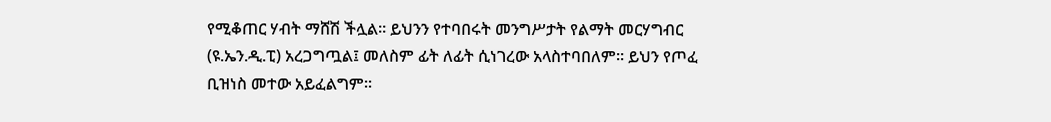የሚቆጠር ሃብት ማሸሽ ችሏል። ይህንን የተባበሩት መንግሥታት የልማት መርሃግብር (ዩ.ኤን.ዲ.ፒ) አረጋግጧል፤ መለስም ፊት ለፊት ሲነገረው አላስተባበለም። ይህን የጦፈ ቢዝነስ መተው አይፈልግም።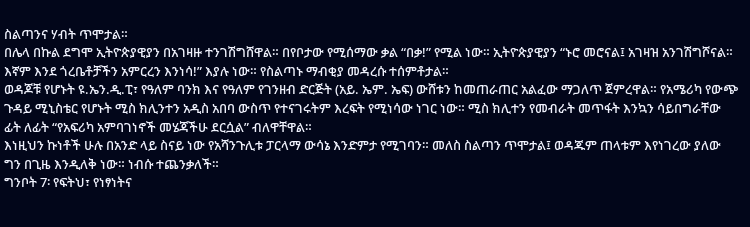ስልጣንና ሃብት ጥሞታል።
በሌላ በኩል ደግሞ ኢትዮጵያዊያን በአገዛዙ ተንገሽግሸዋል። በየቦታው የሚሰማው ቃል “በቃ!” የሚል ነው። ኢትዮጵያዊያን “ኑሮ መሮናል፤ አገዛዝ አንገሽግሾናል። እኛም እንደ ጎረቤቶቻችን አምርረን እንነሳ!” እያሉ ነው። የስልጣኑ ማብቂያ መዳረሱ ተሰምቶታል።
ወዳጆቹ የሆኑት ዩ.ኤን.ዲ.ፒ፣ የዓለም ባንክ እና የዓለም የገንዘብ ድርጅት (አይ. ኤም. ኤፍ) ውሸቱን ከመጠራጠር አልፈው ማጋለጥ ጀምረዋል። የአሜሪካ የውጭ ጉዳይ ሚኒስቴር የሆኑት ሚስ ክሊንተን አዲስ አበባ ውስጥ የተናገሩትም እረፍት የሚነሳው ነገር ነው። ሚስ ክሊተን የመብራት መጥፋት እንኳን ሳይበግራቸው ፊት ለፊት “የአፍሪካ አምባገነኖች መሄጃችሁ ደርሷል” ብለዋቸዋል።
እነዚህን ኩነቶች ሁሉ በአንድ ላይ ስናይ ነው የአሻንጉሊቱ ፓርላማ ውሳኔ እንድምታ የሚገባን። መለስ ስልጣን ጥሞታል፤ ወዳጁም ጠላቱም እየነገረው ያለው ግን በጊዜ እንዲለቅ ነው። ነብሱ ተጨንቃለች።
ግንቦት 7፡ የፍትህ፣ የነፃነትና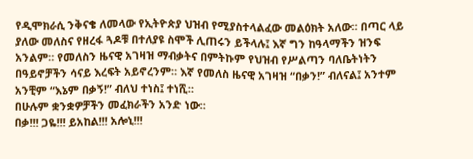የዲሞክራሲ ንቅናቄ ለመላው የኢትዮጵያ ህዝብ የሚያስተላልፈው መልዕክት አለው። በጣር ላይ ያለው መለስና የዘረፋ ጓዶቹ በተለያዩ ስሞች ሊጠሩን ይችላሉ፤ እኛ ግን ከዓላማችን ዝንፍ አንልም። የመለስን ዜናዊ አገዛዝ ማብቃትና በምትኩም የህዝብ የሥልጣን ባለቤትነትን በዓይኖቻችን ሳናይ እረፍት አይኖረንም። እኛ የመለስ ዜናዊ አገዛዝ “በቃን!” ብለናል፤ አንተም አንቺም “እኔም በቃኝ!” ብለህ ተነስ፤ ተነሺ።
በሁሉም ቋንቋዎቻችን መፈክራችን አንድ ነው።
በቃ!!! ጋዬ!!! ይአከል!!! አሎኒ!!!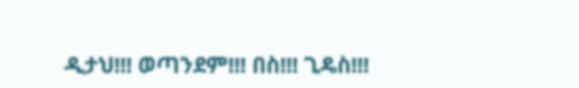ዲታህ!!! ወጣንደም!!! በስ!!! ጊዴስ!!!